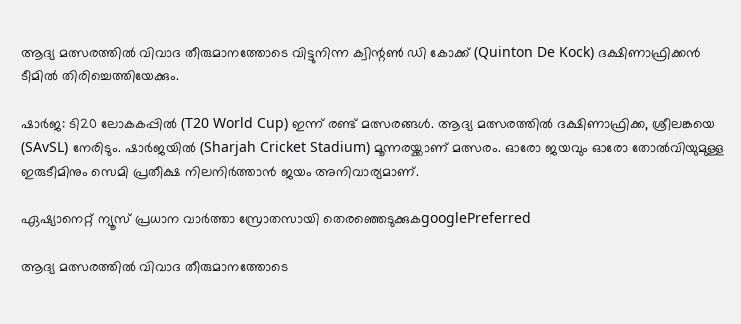ആദ്യ മത്സരത്തില്‍ വിവാദ തീരുമാനത്തോടെ വിട്ടുനിന്ന ക്വിന്റണ്‍ ഡി കോക്ക് (Quinton De Kock) ദക്ഷിണാഫ്രിക്കന്‍ ടീമില്‍ തിരിച്ചെത്തിയേക്കും.

ഷാര്‍ജ: ടി20 ലോകകപ്പില്‍ (T20 World Cup) ഇന്ന് രണ്ട് മത്സരങ്ങള്‍. ആദ്യ മത്സരത്തില്‍ ദക്ഷിണാഫ്രിക്ക, ശ്രീലങ്കയെ (SAvSL) നേരിടും. ഷാര്‍ജയില്‍ (Sharjah Cricket Stadium) മൂന്നരയ്ക്കാണ് മത്സരം. ഓരോ ജയവും ഓരോ തോല്‍വിയുമുള്ള ഇരുടീമിനും സെമി പ്രതീക്ഷ നിലനിര്‍ത്താന്‍ ജയം അനിവാര്യമാണ്.

ഏഷ്യാനെറ്റ് ന്യൂസ് പ്രധാന വാർത്താ സ്രോതസായി തെരഞ്ഞെടുക്കുകgooglePreferred

ആദ്യ മത്സരത്തില്‍ വിവാദ തീരുമാനത്തോടെ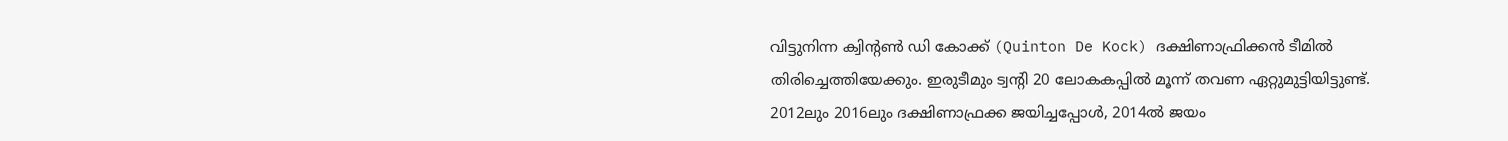വിട്ടുനിന്ന ക്വിന്റണ്‍ ഡി കോക്ക് (Quinton De Kock) ദക്ഷിണാഫ്രിക്കന്‍ ടീമില്‍ തിരിച്ചെത്തിയേക്കും. ഇരുടീമും ട്വന്റി 20 ലോകകപ്പില്‍ മൂന്ന് തവണ ഏറ്റുമുട്ടിയിട്ടുണ്ട്. 2012ലും 2016ലും ദക്ഷിണാഫ്രക്ക ജയിച്ചപ്പോള്‍, 2014ല്‍ ജയം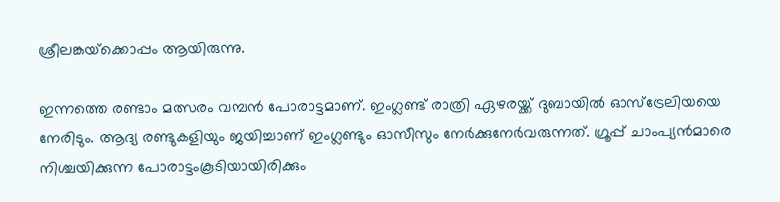ശ്രീലങ്കയ്‌ക്കൊപ്പം ആയിരുന്നു.

ഇന്നത്തെ രണ്ടാം മത്സരം വമ്പന്‍ പോരാട്ടമാണ്. ഇംഗ്ലണ്ട് രാത്രി ഏഴരയ്ക്ക് ദുബായില്‍ ഓസ്‌ട്രേലിയയെ നേരിടും. ആദ്യ രണ്ടുകളിയും ജയിച്ചാണ് ഇംഗ്ലണ്ടും ഓസീസും നേര്‍ക്കുനേര്‍വരുന്നത്. ഗ്രൂപ്പ് ചാംപ്യന്‍മാരെ നിശ്ചയിക്കുന്ന പോരാട്ടംകൂടിയായിരിക്കും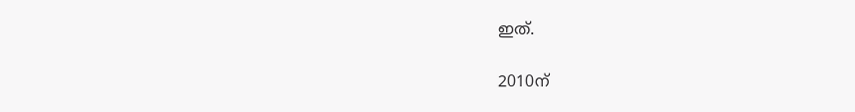ഇത്.

2010ന്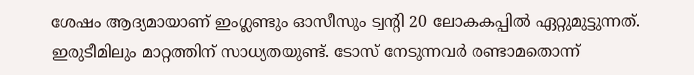ശേഷം ആദ്യമായാണ് ഇംഗ്ലണ്ടും ഓസീസും ട്വന്റി 20 ലോകകപ്പില്‍ ഏറ്റുമുട്ടുന്നത്. ഇരുടീമിലും മാറ്റത്തിന് സാധ്യതയുണ്ട്. ടോസ് നേടുന്നവര്‍ രണ്ടാമതൊന്ന്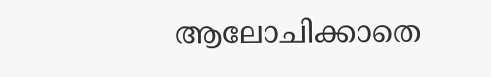ആലോചിക്കാതെ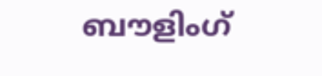ബൗളിംഗ്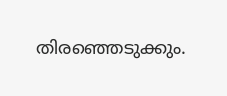തിരഞ്ഞെടുക്കും.